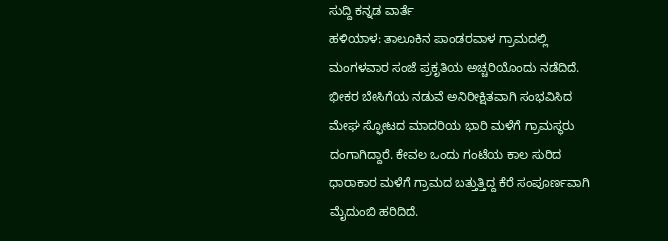ಸುದ್ದಿ ಕನ್ನಡ ವಾರ್ತೆ
ಹಳಿಯಾಳ: ತಾಲೂಕಿನ ಪಾಂಡರವಾಳ ಗ್ರಾಮದಲ್ಲಿ ಮಂಗಳವಾರ ಸಂಜೆ ಪ್ರಕೃತಿಯ ಅಚ್ಚರಿಯೊಂದು ನಡೆದಿದೆ. ಭೀಕರ ಬೇಸಿಗೆಯ ನಡುವೆ ಅನಿರೀಕ್ಷಿತವಾಗಿ ಸಂಭವಿಸಿದ ಮೇಘ ಸ್ಫೋಟದ ಮಾದರಿಯ ಭಾರಿ ಮಳೆಗೆ ಗ್ರಾಮಸ್ಥರು ದಂಗಾಗಿದ್ದಾರೆ. ಕೇವಲ ಒಂದು ಗಂಟೆಯ ಕಾಲ ಸುರಿದ ಧಾರಾಕಾರ ಮಳೆಗೆ ಗ್ರಾಮದ ಬತ್ತುತ್ತಿದ್ದ ಕೆರೆ ಸಂಪೂರ್ಣವಾಗಿ ಮೈದುಂಬಿ ಹರಿದಿದೆ.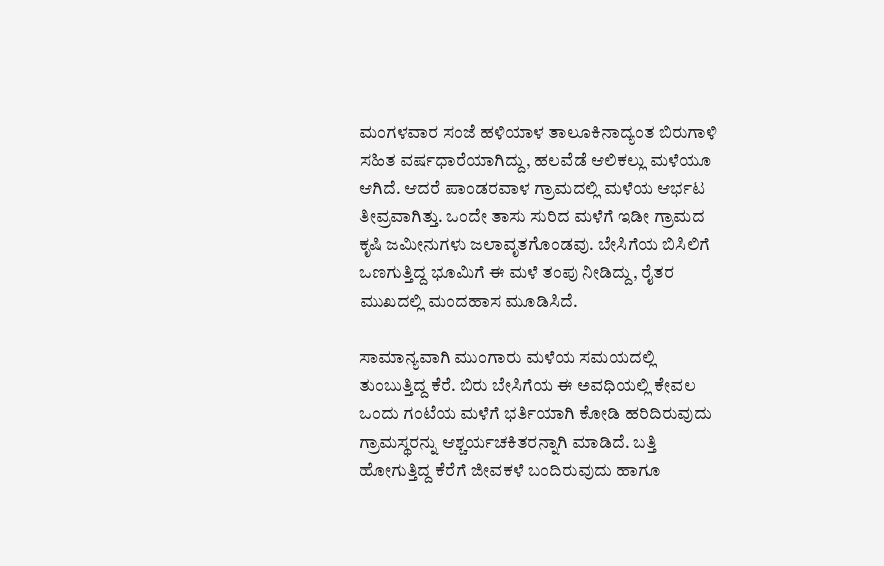ಮಂಗಳವಾರ ಸಂಜೆ ಹಳಿಯಾಳ ತಾಲೂಕಿನಾದ್ಯಂತ ಬಿರುಗಾಳಿ ಸಹಿತ ವರ್ಷಧಾರೆಯಾಗಿದ್ದು, ಹಲವೆಡೆ ಆಲಿಕಲ್ಲು ಮಳೆಯೂ ಆಗಿದೆ. ಆದರೆ ಪಾಂಡರವಾಳ ಗ್ರಾಮದಲ್ಲಿ ಮಳೆಯ ಆರ್ಭಟ ತೀವ್ರವಾಗಿತ್ತು. ಒಂದೇ ತಾಸು ಸುರಿದ ಮಳೆಗೆ ಇಡೀ ಗ್ರಾಮದ ಕೃಷಿ ಜಮೀನುಗಳು ಜಲಾವೃತಗೊಂಡವು. ಬೇಸಿಗೆಯ ಬಿಸಿಲಿಗೆ ಒಣಗುತ್ತಿದ್ದ ಭೂಮಿಗೆ ಈ ಮಳೆ ತಂಪು ನೀಡಿದ್ದು, ರೈತರ ಮುಖದಲ್ಲಿ ಮಂದಹಾಸ ಮೂಡಿಸಿದೆ.

ಸಾಮಾನ್ಯವಾಗಿ ಮುಂಗಾರು ಮಳೆಯ ಸಮಯದಲ್ಲಿ ತುಂಬುತ್ತಿದ್ದ ಕೆರೆ. ಬಿರು ಬೇಸಿಗೆಯ ಈ ಅವಧಿಯಲ್ಲಿ ಕೇವಲ ಒಂದು ಗಂಟೆಯ ಮಳೆಗೆ ಭರ್ತಿಯಾಗಿ ಕೋಡಿ ಹರಿದಿರುವುದು ಗ್ರಾಮಸ್ಥರನ್ನು ಆಶ್ಚರ್ಯಚಕಿತರನ್ನಾಗಿ ಮಾಡಿದೆ. ಬತ್ತಿ ಹೋಗುತ್ತಿದ್ದ ಕೆರೆಗೆ ಜೀವಕಳೆ ಬಂದಿರುವುದು ಹಾಗೂ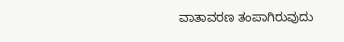ವಾತಾವರಣ ತಂಪಾಗಿರುವುದು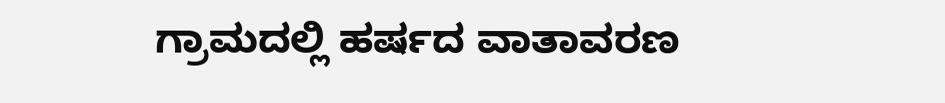ಗ್ರಾಮದಲ್ಲಿ ಹರ್ಷದ ವಾತಾವರಣ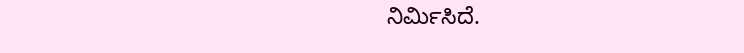ನಿರ್ಮಿಸಿದೆ.